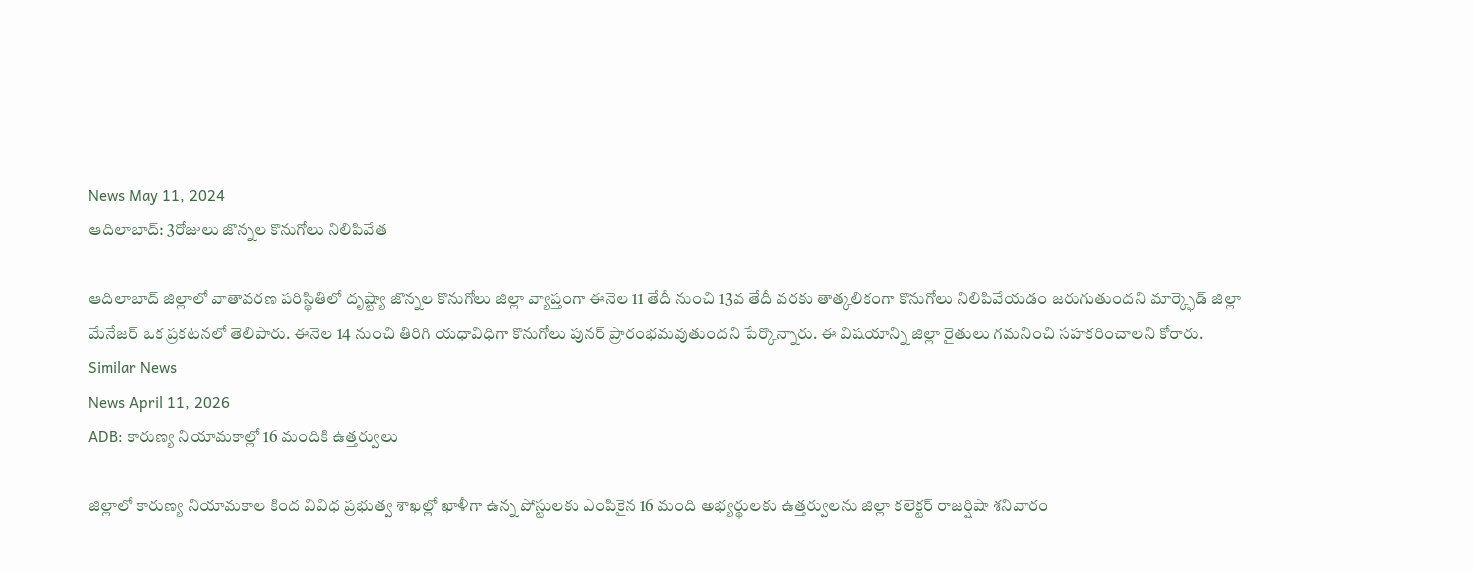News May 11, 2024
ఆదిలాబాద్: 3రోజులు జొన్నల కొనుగోలు నిలిపివేత

ఆదిలాబాద్ జిల్లాలో వాతావరణ పరిస్థితిలో దృష్ట్యా జొన్నల కొనుగోలు జిల్లా వ్యాప్తంగా ఈనెల 11 తేదీ నుంచి 13వ తేదీ వరకు తాత్కలికంగా కొనుగోలు నిలిపివేయడం జరుగుతుందని మార్క్ఫెడ్ జిల్లా మేనేజర్ ఒక ప్రకటనలో తెలిపారు. ఈనెల 14 నుంచి తిరిగి యధావిధిగా కొనుగోలు పునర్ ప్రారంభమవుతుందని పేర్కొన్నారు. ఈ విషయాన్ని జిల్లా రైతులు గమనించి సహకరించాలని కోరారు.
Similar News
News April 11, 2026
ADB: కారుణ్య నియామకాల్లో 16 మందికి ఉత్తర్వులు

జిల్లాలో కారుణ్య నియామకాల కింద వివిధ ప్రభుత్వ శాఖల్లో ఖాళీగా ఉన్న పోస్టులకు ఎంపికైన 16 మంది అభ్యర్థులకు ఉత్తర్వులను జిల్లా కలెక్టర్ రాజర్షిషా శనివారం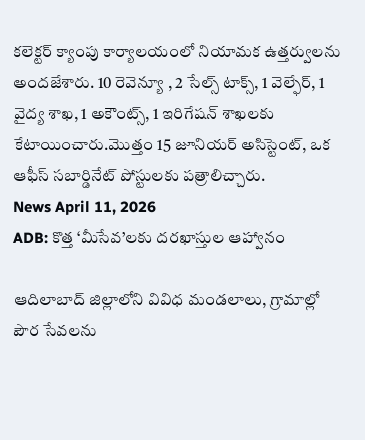కలెక్టర్ క్యాంపు కార్యాలయంలో నియామక ఉత్తర్వులను అందజేశారు. 10 రెవెన్యూ , 2 సేల్స్ టాక్స్, 1 వెల్ఫేర్, 1 వైద్య శాఖ, 1 అకౌంట్స్, 1 ఇరిగేషన్ శాఖలకు కేటాయించారు.మొత్తం 15 జూనియర్ అసిస్టెంట్, ఒక ఆఫీస్ సబార్డినేట్ పోస్టులకు పత్రాలిచ్చారు.
News April 11, 2026
ADB: కొత్త ‘మీసేవ’లకు దరఖాస్తుల ఆహ్వానం

ఆదిలాబాద్ జిల్లాలోని వివిధ మండలాలు, గ్రామాల్లో పౌర సేవలను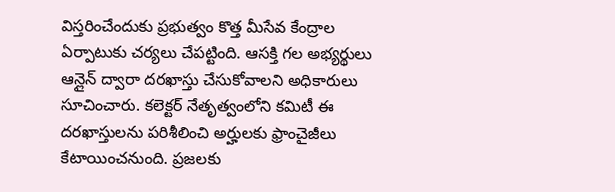విస్తరించేందుకు ప్రభుత్వం కొత్త మీసేవ కేంద్రాల ఏర్పాటుకు చర్యలు చేపట్టింది. ఆసక్తి గల అభ్యర్థులు ఆన్లైన్ ద్వారా దరఖాస్తు చేసుకోవాలని అధికారులు సూచించారు. కలెక్టర్ నేతృత్వంలోని కమిటీ ఈ దరఖాస్తులను పరిశీలించి అర్హులకు ఫ్రాంచైజీలు కేటాయించనుంది. ప్రజలకు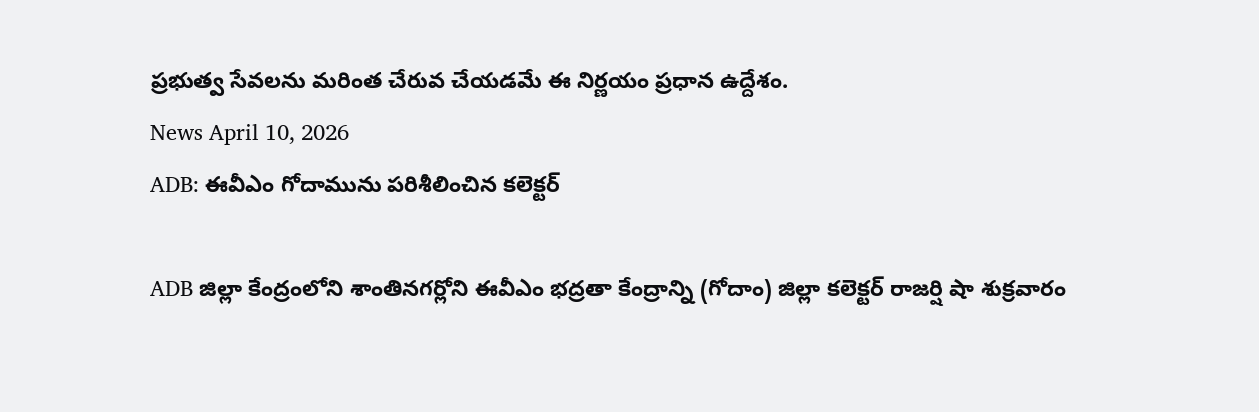ప్రభుత్వ సేవలను మరింత చేరువ చేయడమే ఈ నిర్ణయం ప్రధాన ఉద్దేశం.
News April 10, 2026
ADB: ఈవీఎం గోదామును పరిశీలించిన కలెక్టర్

ADB జిల్లా కేంద్రంలోని శాంతినగర్లోని ఈవీఎం భద్రతా కేంద్రాన్ని (గోదాం) జిల్లా కలెక్టర్ రాజర్షి షా శుక్రవారం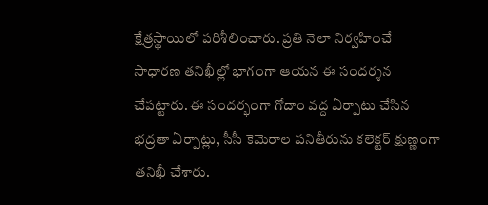క్షేత్రస్థాయిలో పరిశీలించారు. ప్రతి నెలా నిర్వహించే సాధారణ తనిఖీల్లో భాగంగా ఆయన ఈ సందర్శన చేపట్టారు. ఈ సందర్భంగా గోదాం వద్ద ఏర్పాటు చేసిన భద్రతా ఏర్పాట్లు, సీసీ కెమెరాల పనితీరును కలెక్టర్ క్షుణ్ణంగా తనిఖీ చేశారు.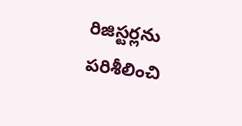రిజిస్టర్లను పరిశీలించి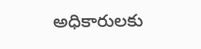అధికారులకు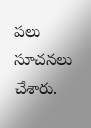పలు సూచనలు చేశారు.